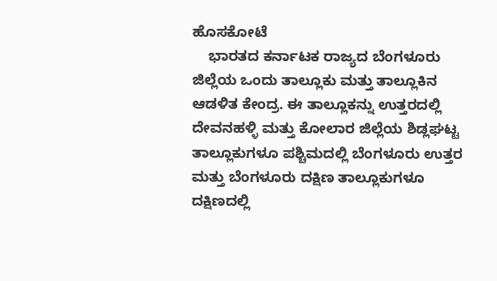ಹೊಸಕೋಟೆ
    ಭಾರತದ ಕರ್ನಾಟಕ ರಾಜ್ಯದ ಬೆಂಗಳೂರು ಜಿಲ್ಲೆಯ ಒಂದು ತಾಲ್ಲೂಕು ಮತ್ತು ತಾಲ್ಲೂಕಿನ ಆಡಳಿತ ಕೇಂದ್ರ. ಈ ತಾಲ್ಲೂಕನ್ನು ಉತ್ತರದಲ್ಲಿ ದೇವನಹಳ್ಳಿ ಮತ್ತು ಕೋಲಾರ ಜಿಲ್ಲೆಯ ಶಿಡ್ಲಘಟ್ಟ ತಾಲ್ಲೂಕುಗಳೂ ಪಶ್ಚಿಮದಲ್ಲಿ ಬೆಂಗಳೂರು ಉತ್ತರ ಮತ್ತು ಬೆಂಗಳೂರು ದಕ್ಷಿಣ ತಾಲ್ಲೂಕುಗಳೂ ದಕ್ಷಿಣದಲ್ಲಿ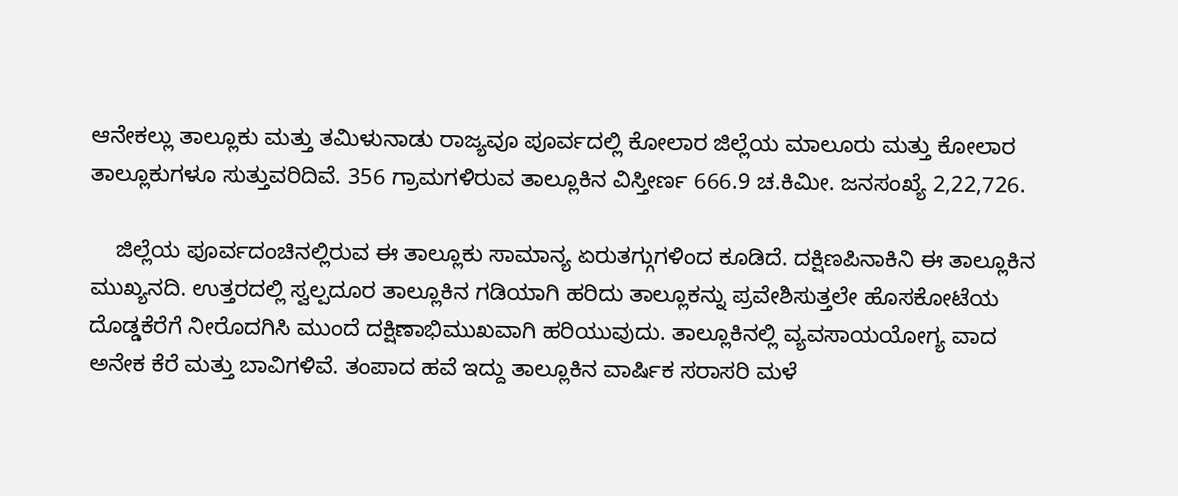ಆನೇಕಲ್ಲು ತಾಲ್ಲೂಕು ಮತ್ತು ತಮಿಳುನಾಡು ರಾಜ್ಯವೂ ಪೂರ್ವದಲ್ಲಿ ಕೋಲಾರ ಜಿಲ್ಲೆಯ ಮಾಲೂರು ಮತ್ತು ಕೋಲಾರ ತಾಲ್ಲೂಕುಗಳೂ ಸುತ್ತುವರಿದಿವೆ. 356 ಗ್ರಾಮಗಳಿರುವ ತಾಲ್ಲೂಕಿನ ವಿಸ್ತೀರ್ಣ 666.9 ಚ.ಕಿಮೀ. ಜನಸಂಖ್ಯೆ 2,22,726.

    ಜಿಲ್ಲೆಯ ಪೂರ್ವದಂಚಿನಲ್ಲಿರುವ ಈ ತಾಲ್ಲೂಕು ಸಾಮಾನ್ಯ ಏರುತಗ್ಗುಗಳಿಂದ ಕೂಡಿದೆ. ದಕ್ಷಿಣಪಿನಾಕಿನಿ ಈ ತಾಲ್ಲೂಕಿನ ಮುಖ್ಯನದಿ. ಉತ್ತರದಲ್ಲಿ ಸ್ವಲ್ಪದೂರ ತಾಲ್ಲೂಕಿನ ಗಡಿಯಾಗಿ ಹರಿದು ತಾಲ್ಲೂಕನ್ನು ಪ್ರವೇಶಿಸುತ್ತಲೇ ಹೊಸಕೋಟೆಯ ದೊಡ್ಡಕೆರೆಗೆ ನೀರೊದಗಿಸಿ ಮುಂದೆ ದಕ್ಷಿಣಾಭಿಮುಖವಾಗಿ ಹರಿಯುವುದು. ತಾಲ್ಲೂಕಿನಲ್ಲಿ ವ್ಯವಸಾಯಯೋಗ್ಯ ವಾದ ಅನೇಕ ಕೆರೆ ಮತ್ತು ಬಾವಿಗಳಿವೆ. ತಂಪಾದ ಹವೆ ಇದ್ದು ತಾಲ್ಲೂಕಿನ ವಾರ್ಷಿಕ ಸರಾಸರಿ ಮಳೆ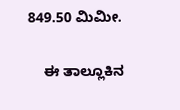849.50 ಮಿಮೀ.

    ಈ ತಾಲ್ಲೂಕಿನ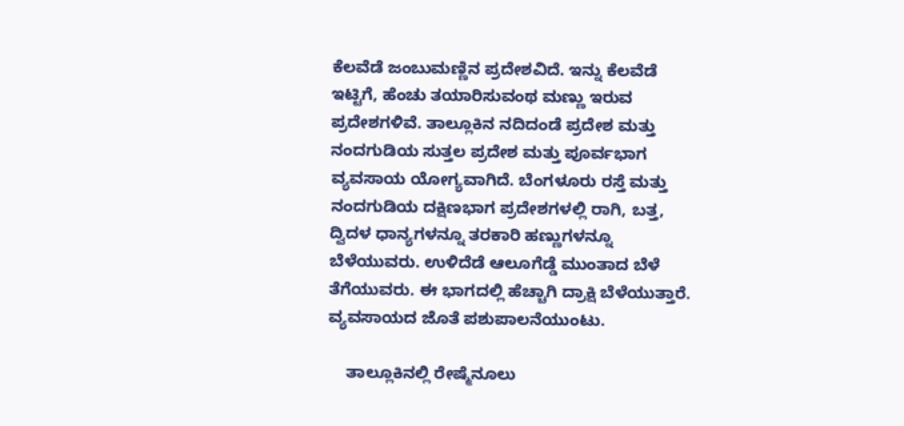ಕೆಲವೆಡೆ ಜಂಬುಮಣ್ಣಿನ ಪ್ರದೇಶವಿದೆ. ಇನ್ನು ಕೆಲವೆಡೆ ಇಟ್ಟಿಗೆ, ಹೆಂಚು ತಯಾರಿಸುವಂಥ ಮಣ್ಣು ಇರುವ ಪ್ರದೇಶಗಳಿವೆ. ತಾಲ್ಲೂಕಿನ ನದಿದಂಡೆ ಪ್ರದೇಶ ಮತ್ತು ನಂದಗುಡಿಯ ಸುತ್ತಲ ಪ್ರದೇಶ ಮತ್ತು ಪೂರ್ವಭಾಗ ವ್ಯವಸಾಯ ಯೋಗ್ಯವಾಗಿದೆ. ಬೆಂಗಳೂರು ರಸ್ತೆ ಮತ್ತು ನಂದಗುಡಿಯ ದಕ್ಷಿಣಭಾಗ ಪ್ರದೇಶಗಳಲ್ಲಿ ರಾಗಿ, ಬತ್ತ, ದ್ವಿದಳ ಧಾನ್ಯಗಳನ್ನೂ ತರಕಾರಿ ಹಣ್ಣುಗಳನ್ನೂ ಬೆಳೆಯುವರು. ಉಳಿದೆಡೆ ಆಲೂಗೆಡ್ಡೆ ಮುಂತಾದ ಬೆಳೆ ತೆಗೆಯುವರು. ಈ ಭಾಗದಲ್ಲಿ ಹೆಚ್ಚಾಗಿ ದ್ರಾಕ್ಷಿ ಬೆಳೆಯುತ್ತಾರೆ. ವ್ಯವಸಾಯದ ಜೊತೆ ಪಶುಪಾಲನೆಯುಂಟು.

    ತಾಲ್ಲೂಕಿನಲ್ಲಿ ರೇಷ್ಮೆನೂಲು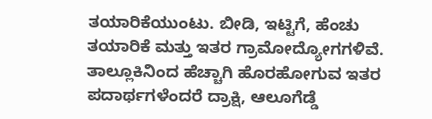ತಯಾರಿಕೆಯುಂಟು. ಬೀಡಿ, ಇಟ್ಟಿಗೆ, ಹೆಂಚು ತಯಾರಿಕೆ ಮತ್ತು ಇತರ ಗ್ರಾಮೋದ್ಯೋಗಗಳಿವೆ. ತಾಲ್ಲೂಕಿನಿಂದ ಹೆಚ್ಚಾಗಿ ಹೊರಹೋಗುವ ಇತರ ಪದಾರ್ಥಗಳೆಂದರೆ ದ್ರಾಕ್ಷಿ, ಆಲೂಗೆಡ್ಡೆ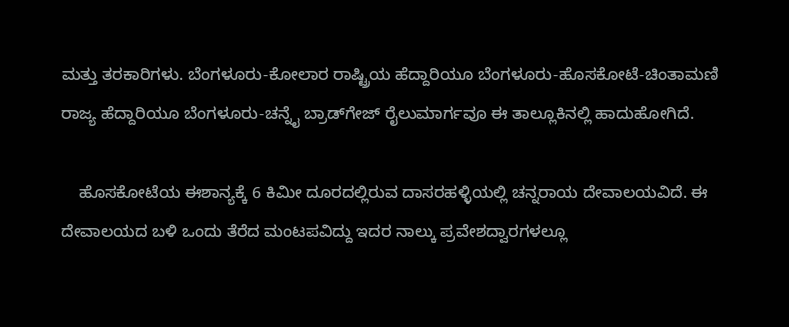ಮತ್ತು ತರಕಾರಿಗಳು. ಬೆಂಗಳೂರು-ಕೋಲಾರ ರಾಷ್ಟ್ರಿಯ ಹೆದ್ದಾರಿಯೂ ಬೆಂಗಳೂರು-ಹೊಸಕೋಟೆ-ಚಿಂತಾಮಣಿ ರಾಜ್ಯ ಹೆದ್ದಾರಿಯೂ ಬೆಂಗಳೂರು-ಚನ್ನೈ ಬ್ರಾಡ್‍ಗೇಜ್ ರೈಲುಮಾರ್ಗವೂ ಈ ತಾಲ್ಲೂಕಿನಲ್ಲಿ ಹಾದುಹೋಗಿದೆ.

    ಹೊಸಕೋಟೆಯ ಈಶಾನ್ಯಕ್ಕೆ 6 ಕಿಮೀ ದೂರದಲ್ಲಿರುವ ದಾಸರಹಳ್ಳಿಯಲ್ಲಿ ಚನ್ನರಾಯ ದೇವಾಲಯವಿದೆ. ಈ ದೇವಾಲಯದ ಬಳಿ ಒಂದು ತೆರೆದ ಮಂಟಪವಿದ್ದು ಇದರ ನಾಲ್ಕು ಪ್ರವೇಶದ್ವಾರಗಳಲ್ಲೂ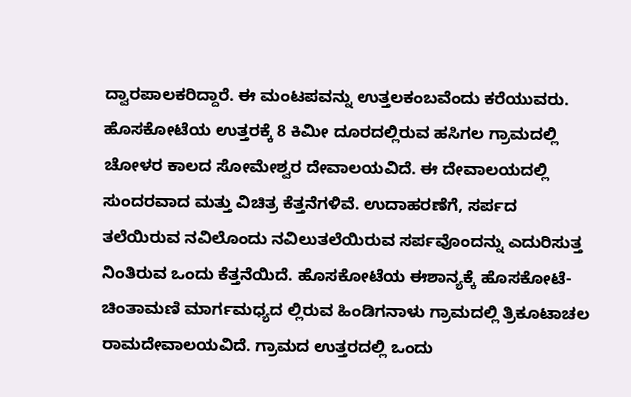ದ್ವಾರಪಾಲಕರಿದ್ದಾರೆ. ಈ ಮಂಟಪವನ್ನು ಉತ್ತಲಕಂಬವೆಂದು ಕರೆಯುವರು. ಹೊಸಕೋಟೆಯ ಉತ್ತರಕ್ಕೆ 8 ಕಿಮೀ ದೂರದಲ್ಲಿರುವ ಹಸಿಗಲ ಗ್ರಾಮದಲ್ಲಿ ಚೋಳರ ಕಾಲದ ಸೋಮೇಶ್ವರ ದೇವಾಲಯವಿದೆ. ಈ ದೇವಾಲಯದಲ್ಲಿ ಸುಂದರವಾದ ಮತ್ತು ವಿಚಿತ್ರ ಕೆತ್ತನೆಗಳಿವೆ. ಉದಾಹರಣೆಗೆ, ಸರ್ಪದ ತಲೆಯಿರುವ ನವಿಲೊಂದು ನವಿಲುತಲೆಯಿರುವ ಸರ್ಪವೊಂದನ್ನು ಎದುರಿಸುತ್ತ ನಿಂತಿರುವ ಒಂದು ಕೆತ್ತನೆಯಿದೆ. ಹೊಸಕೋಟೆಯ ಈಶಾನ್ಯಕ್ಕೆ ಹೊಸಕೋಟೆ-ಚಿಂತಾಮಣಿ ಮಾರ್ಗಮಧ್ಯದ ಲ್ಲಿರುವ ಹಿಂಡಿಗನಾಳು ಗ್ರಾಮದಲ್ಲಿ ತ್ರಿಕೂಟಾಚಲ ರಾಮದೇವಾಲಯವಿದೆ. ಗ್ರಾಮದ ಉತ್ತರದಲ್ಲಿ ಒಂದು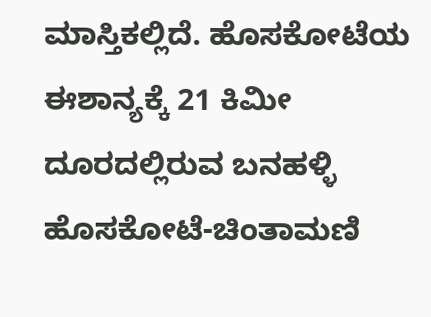ಮಾಸ್ತಿಕಲ್ಲಿದೆ. ಹೊಸಕೋಟೆಯ ಈಶಾನ್ಯಕ್ಕೆ 21 ಕಿಮೀ ದೂರದಲ್ಲಿರುವ ಬನಹಳ್ಳಿ ಹೊಸಕೋಟೆ-ಚಿಂತಾಮಣಿ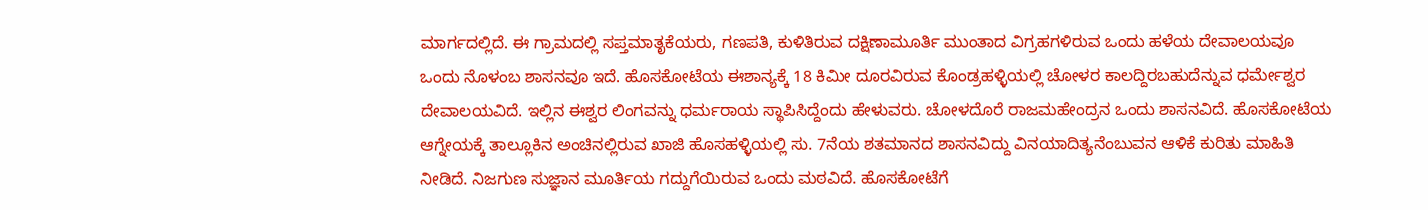ಮಾರ್ಗದಲ್ಲಿದೆ. ಈ ಗ್ರಾಮದಲ್ಲಿ ಸಪ್ತಮಾತೃಕೆಯರು, ಗಣಪತಿ, ಕುಳಿತಿರುವ ದಕ್ಷಿಣಾಮೂರ್ತಿ ಮುಂತಾದ ವಿಗ್ರಹಗಳಿರುವ ಒಂದು ಹಳೆಯ ದೇವಾಲಯವೂ ಒಂದು ನೊಳಂಬ ಶಾಸನವೂ ಇದೆ. ಹೊಸಕೋಟೆಯ ಈಶಾನ್ಯಕ್ಕೆ 18 ಕಿಮೀ ದೂರವಿರುವ ಕೊಂಡ್ರಹಳ್ಳಿಯಲ್ಲಿ ಚೋಳರ ಕಾಲದ್ದಿರಬಹುದೆನ್ನುವ ಧರ್ಮೇಶ್ವರ ದೇವಾಲಯವಿದೆ. ಇಲ್ಲಿನ ಈಶ್ವರ ಲಿಂಗವನ್ನು ಧರ್ಮರಾಯ ಸ್ಥಾಪಿಸಿದ್ದೆಂದು ಹೇಳುವರು. ಚೋಳದೊರೆ ರಾಜಮಹೇಂದ್ರನ ಒಂದು ಶಾಸನವಿದೆ. ಹೊಸಕೋಟೆಯ ಆಗ್ನೇಯಕ್ಕೆ ತಾಲ್ಲೂಕಿನ ಅಂಚಿನಲ್ಲಿರುವ ಖಾಜಿ ಹೊಸಹಳ್ಳಿಯಲ್ಲಿ ಸು. 7ನೆಯ ಶತಮಾನದ ಶಾಸನವಿದ್ದು ವಿನಯಾದಿತ್ಯನೆಂಬುವನ ಆಳಿಕೆ ಕುರಿತು ಮಾಹಿತಿ ನೀಡಿದೆ. ನಿಜಗುಣ ಸುಜ್ಞಾನ ಮೂರ್ತಿಯ ಗದ್ದುಗೆಯಿರುವ ಒಂದು ಮಠವಿದೆ. ಹೊಸಕೋಟೆಗೆ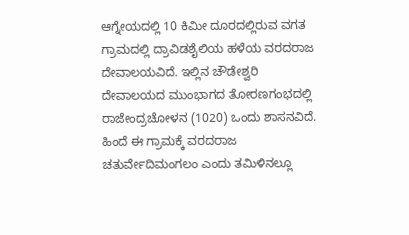ಆಗ್ನೇಯದಲ್ಲಿ 10 ಕಿಮೀ ದೂರದಲ್ಲಿರುವ ವಗತ ಗ್ರಾಮದಲ್ಲಿ ದ್ರಾವಿಡಶೈಲಿಯ ಹಳೆಯ ವರದರಾಜ ದೇವಾಲಯವಿದೆ. ಇಲ್ಲಿನ ಚೌಡೇಶ್ವರಿ ದೇವಾಲಯದ ಮುಂಭಾಗದ ತೋರಣಗಂಭದಲ್ಲಿ ರಾಜೇಂದ್ರಚೋಳನ (1020) ಒಂದು ಶಾಸನವಿದೆ. ಹಿಂದೆ ಈ ಗ್ರಾಮಕ್ಕೆ ವರದರಾಜ ಚತುರ್ವೇದಿಮಂಗಲಂ ಎಂದು ತಮಿಳಿನಲ್ಲೂ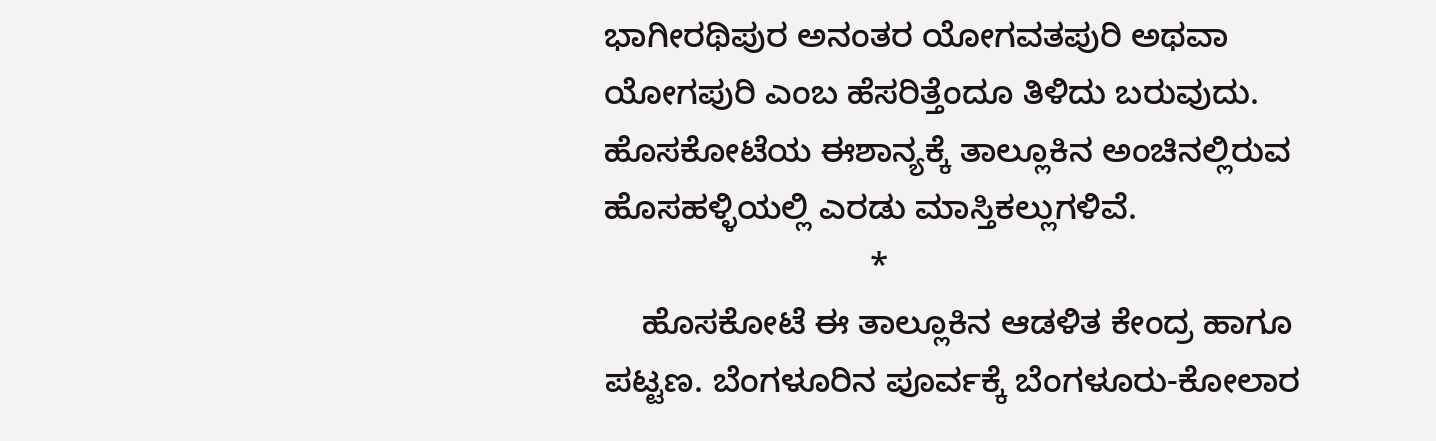ಭಾಗೀರಥಿಪುರ ಅನಂತರ ಯೋಗವತಪುರಿ ಅಥವಾ ಯೋಗಪುರಿ ಎಂಬ ಹೆಸರಿತ್ತೆಂದೂ ತಿಳಿದು ಬರುವುದು. ಹೊಸಕೋಟೆಯ ಈಶಾನ್ಯಕ್ಕೆ ತಾಲ್ಲೂಕಿನ ಅಂಚಿನಲ್ಲಿರುವ ಹೊಸಹಳ್ಳಿಯಲ್ಲಿ ಎರಡು ಮಾಸ್ತಿಕಲ್ಲುಗಳಿವೆ.
                            *
    ಹೊಸಕೋಟೆ ಈ ತಾಲ್ಲೂಕಿನ ಆಡಳಿತ ಕೇಂದ್ರ ಹಾಗೂ ಪಟ್ಟಣ. ಬೆಂಗಳೂರಿನ ಪೂರ್ವಕ್ಕೆ ಬೆಂಗಳೂರು-ಕೋಲಾರ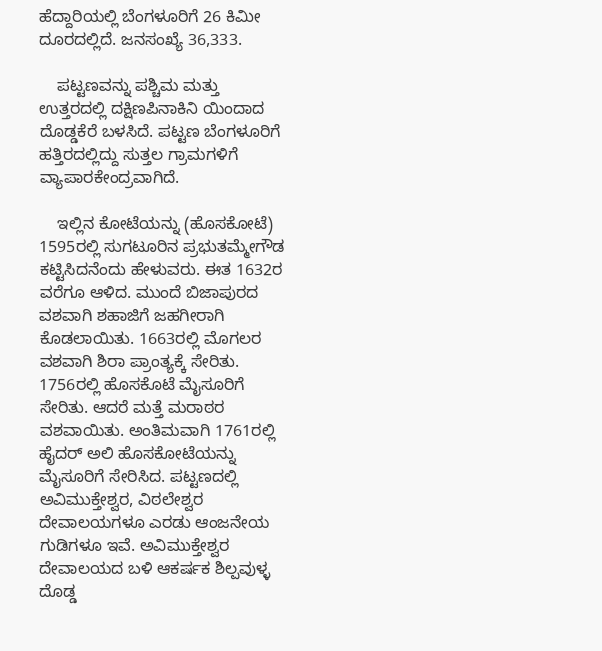ಹೆದ್ದಾರಿಯಲ್ಲಿ ಬೆಂಗಳೂರಿಗೆ 26 ಕಿಮೀ ದೂರದಲ್ಲಿದೆ. ಜನಸಂಖ್ಯೆ 36,333.

    ಪಟ್ಟಣವನ್ನು ಪಶ್ಚಿಮ ಮತ್ತು ಉತ್ತರದಲ್ಲಿ ದಕ್ಷಿಣಪಿನಾಕಿನಿ ಯಿಂದಾದ ದೊಡ್ಡಕೆರೆ ಬಳಸಿದೆ. ಪಟ್ಟಣ ಬೆಂಗಳೂರಿಗೆ ಹತ್ತಿರದಲ್ಲಿದ್ದು ಸುತ್ತಲ ಗ್ರಾಮಗಳಿಗೆ ವ್ಯಾಪಾರಕೇಂದ್ರವಾಗಿದೆ.

    ಇಲ್ಲಿನ ಕೋಟೆಯನ್ನು (ಹೊಸಕೋಟೆ) 1595ರಲ್ಲಿ ಸುಗಟೂರಿನ ಪ್ರಭುತಮ್ಮೇಗೌಡ ಕಟ್ಟಿಸಿದನೆಂದು ಹೇಳುವರು. ಈತ 1632ರ ವರೆಗೂ ಆಳಿದ. ಮುಂದೆ ಬಿಜಾಪುರದ ವಶವಾಗಿ ಶಹಾಜಿಗೆ ಜಹಗೀರಾಗಿ ಕೊಡಲಾಯಿತು. 1663ರಲ್ಲಿ ಮೊಗಲರ ವಶವಾಗಿ ಶಿರಾ ಪ್ರಾಂತ್ಯಕ್ಕೆ ಸೇರಿತು. 1756ರಲ್ಲಿ ಹೊಸಕೊಟೆ ಮೈಸೂರಿಗೆ ಸೇರಿತು. ಆದರೆ ಮತ್ತೆ ಮರಾಠರ ವಶವಾಯಿತು. ಅಂತಿಮವಾಗಿ 1761ರಲ್ಲಿ ಹೈದರ್ ಅಲಿ ಹೊಸಕೋಟೆಯನ್ನು ಮೈಸೂರಿಗೆ ಸೇರಿಸಿದ. ಪಟ್ಟಣದಲ್ಲಿ ಅವಿಮುಕ್ತೇಶ್ವರ, ವಿಠಲೇಶ್ವರ ದೇವಾಲಯಗಳೂ ಎರಡು ಆಂಜನೇಯ ಗುಡಿಗಳೂ ಇವೆ. ಅವಿಮುಕ್ತೇಶ್ವರ ದೇವಾಲಯದ ಬಳಿ ಆಕರ್ಷಕ ಶಿಲ್ಪವುಳ್ಳ ದೊಡ್ಡ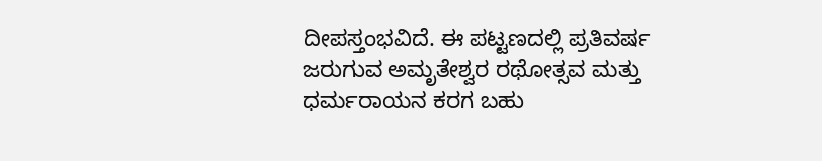ದೀಪಸ್ತಂಭವಿದೆ. ಈ ಪಟ್ಟಣದಲ್ಲಿ ಪ್ರತಿವರ್ಷ ಜರುಗುವ ಅಮೃತೇಶ್ವರ ರಥೋತ್ಸವ ಮತ್ತು ಧರ್ಮರಾಯನ ಕರಗ ಬಹು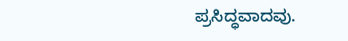ಪ್ರಸಿದ್ಧವಾದವು.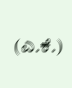(ಎ.ಕೆ.)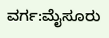ವರ್ಗ:ಮೈಸೂರು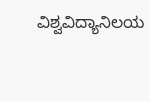ವಿಶ್ವವಿದ್ಯಾನಿಲಯ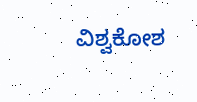ವಿಶ್ವಕೋಶ